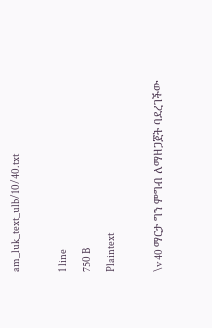am_luk_text_ulb/10/40.txt

1 line
750 B
Plaintext

\v 40 ማርታ ግን ምግብ ለማዘጋጀት ባደረገችው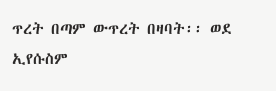ጥረት በጣም ውጥረት በዛባት፡፡ ወደ ኢየሱስም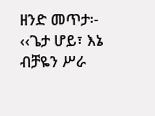ዘንድ መጥታ፡- ‹‹ጌታ ሆይ፣ እኔ ብቻዬን ሥራ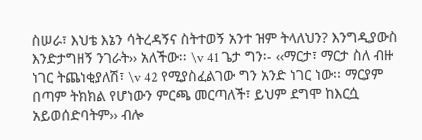ስሠራ፣ እህቴ እኔን ሳትረዳኝና ስትተወኝ አንተ ዝም ትላለህን? እንግዲያውስ እንድታግዘኝ ንገራት›› አለችው፡፡ \v 41 ጌታ ግን፡- ‹‹ማርታ፣ ማርታ ስለ ብዙ ነገር ትጨነቂያለሽ፣ \v 42 የሚያስፈልገው ግን አንድ ነገር ነው፡፡ ማርያም በጣም ትክክል የሆነውን ምርጫ መርጣለች፣ ይህም ደግሞ ከእርሷ አይወሰድባትም›› ብሎ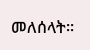መለሰላት፡፡